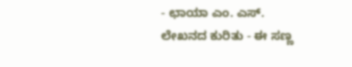- ಛಾಯಾ ಎಂ. ಎಸ್.
ಲೇಖನದ ಕುರಿತು - ಈ ಸಣ್ಣ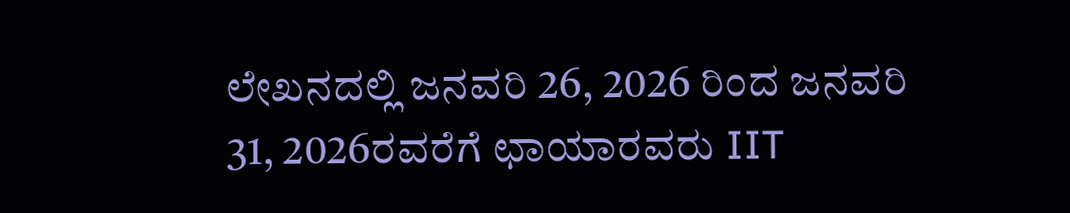ಲೇಖನದಲ್ಲಿ ಜನವರಿ 26, 2026 ರಿಂದ ಜನವರಿ 31, 2026ರವರೆಗೆ ಛಾಯಾರವರು IIT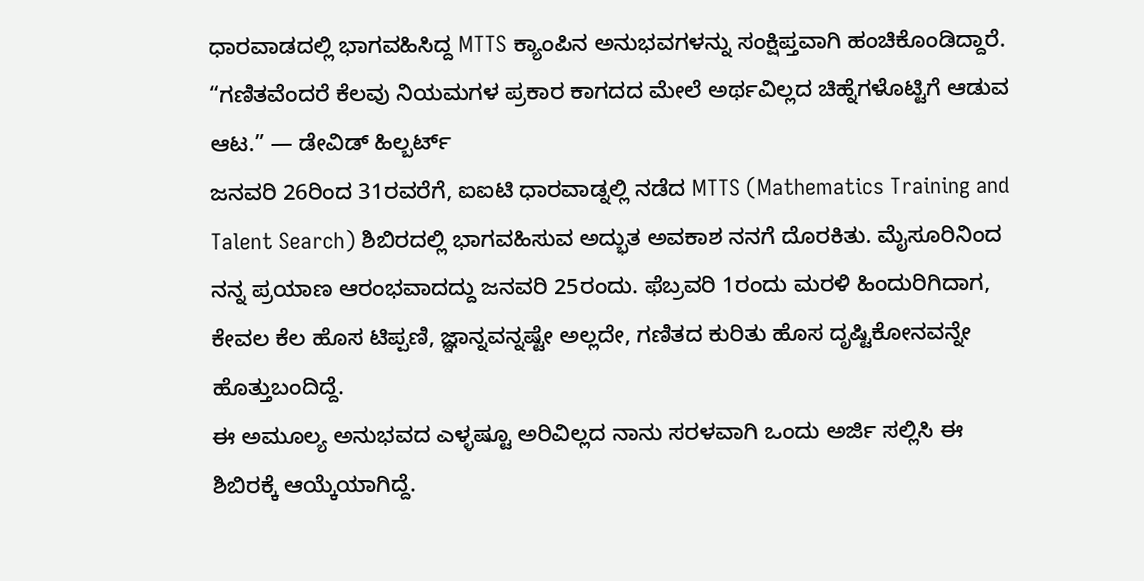ಧಾರವಾಡದಲ್ಲಿ ಭಾಗವಹಿಸಿದ್ದ MTTS ಕ್ಯಾಂಪಿನ ಅನುಭವಗಳನ್ನು ಸಂಕ್ಷಿಪ್ತವಾಗಿ ಹಂಚಿಕೊಂಡಿದ್ದಾರೆ.
“ಗಣಿತವೆಂದರೆ ಕೆಲವು ನಿಯಮಗಳ ಪ್ರಕಾರ ಕಾಗದದ ಮೇಲೆ ಅರ್ಥವಿಲ್ಲದ ಚಿಹ್ನೆಗಳೊಟ್ಟಿಗೆ ಆಡುವ ಆಟ.” — ಡೇವಿಡ್ ಹಿಲ್ಬರ್ಟ್
ಜನವರಿ 26ರಿಂದ 31ರವರೆಗೆ, ಐಐಟಿ ಧಾರವಾಡ್ನಲ್ಲಿ ನಡೆದ MTTS (Mathematics Training and Talent Search) ಶಿಬಿರದಲ್ಲಿ ಭಾಗವಹಿಸುವ ಅದ್ಭುತ ಅವಕಾಶ ನನಗೆ ದೊರಕಿತು. ಮೈಸೂರಿನಿಂದ ನನ್ನ ಪ್ರಯಾಣ ಆರಂಭವಾದದ್ದು ಜನವರಿ 25ರಂದು. ಫೆಬ್ರವರಿ 1ರಂದು ಮರಳಿ ಹಿಂದುರಿಗಿದಾಗ, ಕೇವಲ ಕೆಲ ಹೊಸ ಟಿಪ್ಪಣಿ, ಜ್ಞಾನ್ನವನ್ನಷ್ಟೇ ಅಲ್ಲದೇ, ಗಣಿತದ ಕುರಿತು ಹೊಸ ದೃಷ್ಟಿಕೋನವನ್ನೇ ಹೊತ್ತುಬಂದಿದ್ದೆ.
ಈ ಅಮೂಲ್ಯ ಅನುಭವದ ಎಳ್ಳಷ್ಟೂ ಅರಿವಿಲ್ಲದ ನಾನು ಸರಳವಾಗಿ ಒಂದು ಅರ್ಜಿ ಸಲ್ಲಿಸಿ ಈ ಶಿಬಿರಕ್ಕೆ ಆಯ್ಕೆಯಾಗಿದ್ದೆ.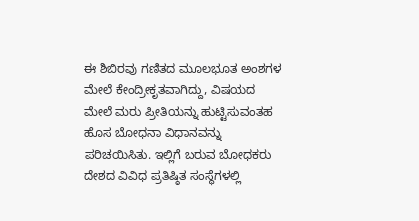ಈ ಶಿಬಿರವು ಗಣಿತದ ಮೂಲಭೂತ ಅಂಶಗಳ ಮೇಲೆ ಕೇಂದ್ರೀಕೃತವಾಗಿದ್ದು, ವಿಷಯದ ಮೇಲೆ ಮರು ಪ್ರೀತಿಯನ್ನು ಹುಟ್ಟಿಸುವಂತಹ ಹೊಸ ಬೋಧನಾ ವಿಧಾನವನ್ನು ಪರಿಚಯಿಸಿತು. ಇಲ್ಲಿಗೆ ಬರುವ ಬೋಧಕರು ದೇಶದ ವಿವಿಧ ಪ್ರತಿಷ್ಠಿತ ಸಂಸ್ಥೆಗಳಲ್ಲಿ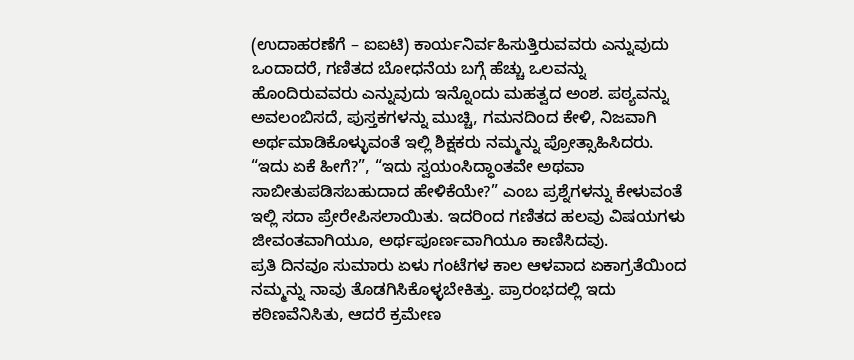(ಉದಾಹರಣೆಗೆ – ಐಐಟಿ) ಕಾರ್ಯನಿರ್ವಹಿಸುತ್ತಿರುವವರು ಎನ್ನುವುದು ಒಂದಾದರೆ, ಗಣಿತದ ಬೋಧನೆಯ ಬಗ್ಗೆ ಹೆಚ್ಚು ಒಲವನ್ನು ಹೊಂದಿರುವವರು ಎನ್ನುವುದು ಇನ್ನೊಂದು ಮಹತ್ವದ ಅಂಶ. ಪಠ್ಯವನ್ನು ಅವಲಂಬಿಸದೆ, ಪುಸ್ತಕಗಳನ್ನು ಮುಚ್ಚಿ, ಗಮನದಿಂದ ಕೇಳಿ, ನಿಜವಾಗಿ ಅರ್ಥಮಾಡಿಕೊಳ್ಳುವಂತೆ ಇಲ್ಲಿ ಶಿಕ್ಷಕರು ನಮ್ಮನ್ನು ಪ್ರೋತ್ಸಾಹಿಸಿದರು. “ಇದು ಏಕೆ ಹೀಗೆ?”, “ಇದು ಸ್ವಯಂಸಿದ್ಧಾಂತವೇ ಅಥವಾ ಸಾಬೀತುಪಡಿಸಬಹುದಾದ ಹೇಳಿಕೆಯೇ?” ಎಂಬ ಪ್ರಶ್ನೆಗಳನ್ನು ಕೇಳುವಂತೆ ಇಲ್ಲಿ ಸದಾ ಪ್ರೇರೇಪಿಸಲಾಯಿತು. ಇದರಿಂದ ಗಣಿತದ ಹಲವು ವಿಷಯಗಳು ಜೀವಂತವಾಗಿಯೂ, ಅರ್ಥಪೂರ್ಣವಾಗಿಯೂ ಕಾಣಿಸಿದವು.
ಪ್ರತಿ ದಿನವೂ ಸುಮಾರು ಏಳು ಗಂಟೆಗಳ ಕಾಲ ಆಳವಾದ ಏಕಾಗ್ರತೆಯಿಂದ ನಮ್ಮನ್ನು ನಾವು ತೊಡಗಿಸಿಕೊಳ್ಳಬೇಕಿತ್ತು. ಪ್ರಾರಂಭದಲ್ಲಿ ಇದು ಕಠಿಣವೆನಿಸಿತು, ಆದರೆ ಕ್ರಮೇಣ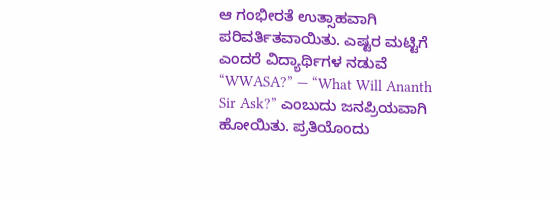ಆ ಗಂಭೀರತೆ ಉತ್ಸಾಹವಾಗಿ ಪರಿವರ್ತಿತವಾಯಿತು. ಎಷ್ಟರ ಮಟ್ಟಿಗೆ ಎಂದರೆ ವಿದ್ಯಾರ್ಥಿಗಳ ನಡುವೆ “WWASA?” — “What Will Ananth Sir Ask?” ಎಂಬುದು ಜನಪ್ರಿಯವಾಗಿ ಹೋಯಿತು. ಪ್ರತಿಯೊಂದು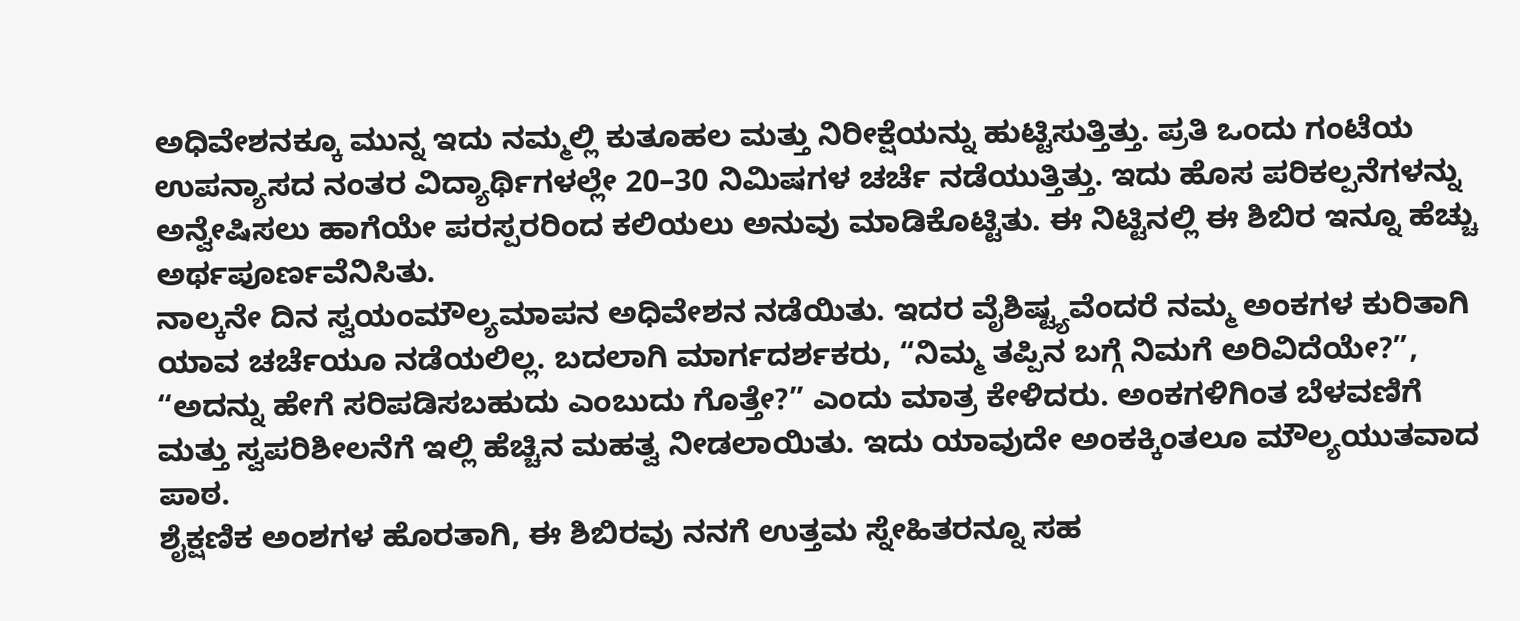ಅಧಿವೇಶನಕ್ಕೂ ಮುನ್ನ ಇದು ನಮ್ಮಲ್ಲಿ ಕುತೂಹಲ ಮತ್ತು ನಿರೀಕ್ಷೆಯನ್ನು ಹುಟ್ಟಿಸುತ್ತಿತ್ತು. ಪ್ರತಿ ಒಂದು ಗಂಟೆಯ ಉಪನ್ಯಾಸದ ನಂತರ ವಿದ್ಯಾರ್ಥಿಗಳಲ್ಲೇ 20–30 ನಿಮಿಷಗಳ ಚರ್ಚೆ ನಡೆಯುತ್ತಿತ್ತು. ಇದು ಹೊಸ ಪರಿಕಲ್ಪನೆಗಳನ್ನು ಅನ್ವೇಷಿಸಲು ಹಾಗೆಯೇ ಪರಸ್ಪರರಿಂದ ಕಲಿಯಲು ಅನುವು ಮಾಡಿಕೊಟ್ಟಿತು. ಈ ನಿಟ್ಟಿನಲ್ಲಿ ಈ ಶಿಬಿರ ಇನ್ನೂ ಹೆಚ್ಚು ಅರ್ಥಪೂರ್ಣವೆನಿಸಿತು.
ನಾಲ್ಕನೇ ದಿನ ಸ್ವಯಂಮೌಲ್ಯಮಾಪನ ಅಧಿವೇಶನ ನಡೆಯಿತು. ಇದರ ವೈಶಿಷ್ಟ್ಯವೆಂದರೆ ನಮ್ಮ ಅಂಕಗಳ ಕುರಿತಾಗಿ ಯಾವ ಚರ್ಚೆಯೂ ನಡೆಯಲಿಲ್ಲ. ಬದಲಾಗಿ ಮಾರ್ಗದರ್ಶಕರು, “ನಿಮ್ಮ ತಪ್ಪಿನ ಬಗ್ಗೆ ನಿಮಗೆ ಅರಿವಿದೆಯೇ?”, “ಅದನ್ನು ಹೇಗೆ ಸರಿಪಡಿಸಬಹುದು ಎಂಬುದು ಗೊತ್ತೇ?” ಎಂದು ಮಾತ್ರ ಕೇಳಿದರು. ಅಂಕಗಳಿಗಿಂತ ಬೆಳವಣಿಗೆ ಮತ್ತು ಸ್ವಪರಿಶೀಲನೆಗೆ ಇಲ್ಲಿ ಹೆಚ್ಚಿನ ಮಹತ್ವ ನೀಡಲಾಯಿತು. ಇದು ಯಾವುದೇ ಅಂಕಕ್ಕಿಂತಲೂ ಮೌಲ್ಯಯುತವಾದ ಪಾಠ.
ಶೈಕ್ಷಣಿಕ ಅಂಶಗಳ ಹೊರತಾಗಿ, ಈ ಶಿಬಿರವು ನನಗೆ ಉತ್ತಮ ಸ್ನೇಹಿತರನ್ನೂ ಸಹ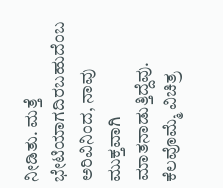ನೀಡಿತು. ಮತ್ತೆ ಭೇಟಿಯಾಗದಿರಬಹುದೆಂಬ ಅರಿವಿನಿಂದ, ನಾವು ಮುಕ್ತವಾಗಿ ಮಾತನಾಡುತ್ತಿದ್ದೆವು. ಕೆಲವೊಮ್ಮೆ ವಿಚಿತ್ರ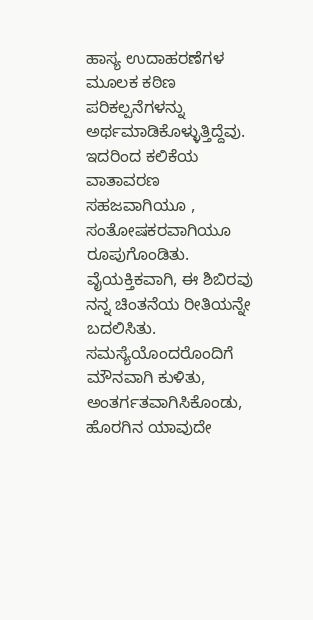ಹಾಸ್ಯ ಉದಾಹರಣೆಗಳ ಮೂಲಕ ಕಠಿಣ ಪರಿಕಲ್ಪನೆಗಳನ್ನು ಅರ್ಥಮಾಡಿಕೊಳ್ಳುತ್ತಿದ್ದೆವು. ಇದರಿಂದ ಕಲಿಕೆಯ ವಾತಾವರಣ ಸಹಜವಾಗಿಯೂ , ಸಂತೋಷಕರವಾಗಿಯೂ ರೂಪುಗೊಂಡಿತು.
ವೈಯಕ್ತಿಕವಾಗಿ, ಈ ಶಿಬಿರವು ನನ್ನ ಚಿಂತನೆಯ ರೀತಿಯನ್ನೇ ಬದಲಿಸಿತು. ಸಮಸ್ಯೆಯೊಂದರೊಂದಿಗೆ ಮೌನವಾಗಿ ಕುಳಿತು, ಅಂತರ್ಗತವಾಗಿಸಿಕೊಂಡು, ಹೊರಗಿನ ಯಾವುದೇ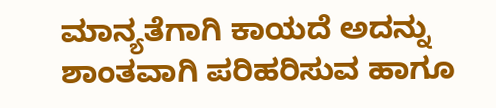ಮಾನ್ಯತೆಗಾಗಿ ಕಾಯದೆ ಅದನ್ನು ಶಾಂತವಾಗಿ ಪರಿಹರಿಸುವ ಹಾಗೂ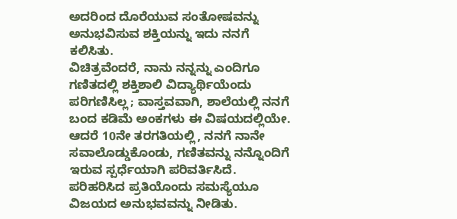ಅದರಿಂದ ದೊರೆಯುವ ಸಂತೋಷವನ್ನು ಅನುಭವಿಸುವ ಶಕ್ತಿಯನ್ನು ಇದು ನನಗೆ ಕಲಿಸಿತು.
ವಿಚಿತ್ರವೆಂದರೆ, ನಾನು ನನ್ನನ್ನು ಎಂದಿಗೂ ಗಣಿತದಲ್ಲಿ ಶಕ್ತಿಶಾಲಿ ವಿದ್ಯಾರ್ಥಿಯೆಂದು ಪರಿಗಣಿಸಿಲ್ಲ; ವಾಸ್ತವವಾಗಿ, ಶಾಲೆಯಲ್ಲಿ ನನಗೆ ಬಂದ ಕಡಿಮೆ ಅಂಕಗಳು ಈ ವಿಷಯದಲ್ಲಿಯೇ. ಆದರೆ 10ನೇ ತರಗತಿಯಲ್ಲಿ, ನನಗೆ ನಾನೇ ಸವಾಲೊಡ್ಡುಕೊಂಡು, ಗಣಿತವನ್ನು ನನ್ನೊಂದಿಗೆ ಇರುವ ಸ್ಪರ್ಧೆಯಾಗಿ ಪರಿವರ್ತಿಸಿದೆ. ಪರಿಹರಿಸಿದ ಪ್ರತಿಯೊಂದು ಸಮಸ್ಯೆಯೂ ವಿಜಯದ ಅನುಭವವನ್ನು ನೀಡಿತು.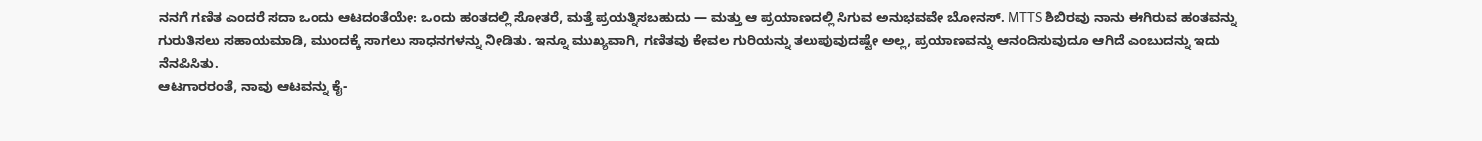ನನಗೆ ಗಣಿತ ಎಂದರೆ ಸದಾ ಒಂದು ಆಟದಂತೆಯೇ: ಒಂದು ಹಂತದಲ್ಲಿ ಸೋತರೆ, ಮತ್ತೆ ಪ್ರಯತ್ನಿಸಬಹುದು — ಮತ್ತು ಆ ಪ್ರಯಾಣದಲ್ಲಿ ಸಿಗುವ ಅನುಭವವೇ ಬೋನಸ್. MTTS ಶಿಬಿರವು ನಾನು ಈಗಿರುವ ಹಂತವನ್ನು ಗುರುತಿಸಲು ಸಹಾಯಮಾಡಿ, ಮುಂದಕ್ಕೆ ಸಾಗಲು ಸಾಧನಗಳನ್ನು ನೀಡಿತು. ಇನ್ನೂ ಮುಖ್ಯವಾಗಿ, ಗಣಿತವು ಕೇವಲ ಗುರಿಯನ್ನು ತಲುಪುವುದಷ್ಟೇ ಅಲ್ಲ, ಪ್ರಯಾಣವನ್ನು ಆನಂದಿಸುವುದೂ ಆಗಿದೆ ಎಂಬುದನ್ನು ಇದು ನೆನಪಿಸಿತು.
ಆಟಗಾರರಂತೆ, ನಾವು ಆಟವನ್ನು ಕೈ-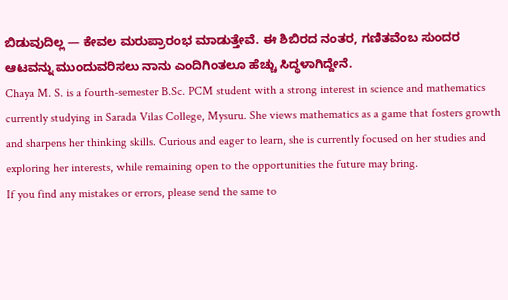ಬಿಡುವುದಿಲ್ಲ — ಕೇವಲ ಮರುಪ್ರಾರಂಭ ಮಾಡುತ್ತೇವೆ. ಈ ಶಿಬಿರದ ನಂತರ, ಗಣಿತವೆಂಬ ಸುಂದರ ಆಟವನ್ನು ಮುಂದುವರಿಸಲು ನಾನು ಎಂದಿಗಿಂತಲೂ ಹೆಚ್ಚು ಸಿದ್ಧಳಾಗಿದ್ದೇನೆ.
Chaya M. S. is a fourth-semester B.Sc. PCM student with a strong interest in science and mathematics currently studying in Sarada Vilas College, Mysuru. She views mathematics as a game that fosters growth and sharpens her thinking skills. Curious and eager to learn, she is currently focused on her studies and exploring her interests, while remaining open to the opportunities the future may bring.
If you find any mistakes or errors, please send the same to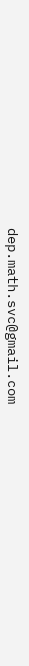dep.math.svc@gmail.com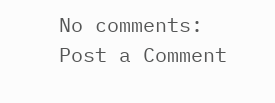No comments:
Post a Comment